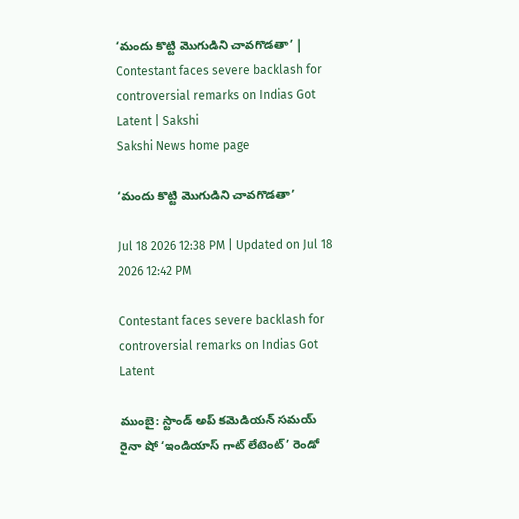‘మందు కొట్టి మొగుడిని చావగొడతా’ | Contestant faces severe backlash for controversial remarks on Indias Got Latent | Sakshi
Sakshi News home page

‘మందు కొట్టి మొగుడిని చావగొడతా’

Jul 18 2026 12:38 PM | Updated on Jul 18 2026 12:42 PM

Contestant faces severe backlash for controversial remarks on Indias Got Latent

ముంబై: స్టాండ్‌ అప్‌ కమెడియన్‌ సమయ్ రైనా షో ‘ఇండియాస్ గాట్ లేటెంట్’ రెండో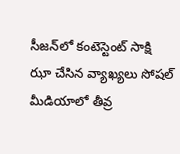సీజన్‌లో కంటెస్టెంట్ సాక్షి ఝా చేసిన వ్యాఖ్యలు సోషల్ మీడియాలో తీవ్ర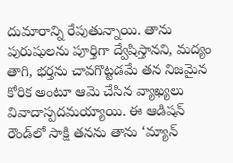దుమారాన్ని రేపుతున్నాయి. తాను పురుషులను పూర్తిగా ద్వేషిస్తానని, మద్యం తాగి, భర్తను చావగొట్టడమే తన నిజమైన కోరిక అంటూ ఆమె చేసిన వ్యాఖ్యలు వివాదాస్పదమయ్యాయి. ఈ ఆడిషన్ రౌండ్‌లో సాక్షి తనను తాను ‘మ్యాన్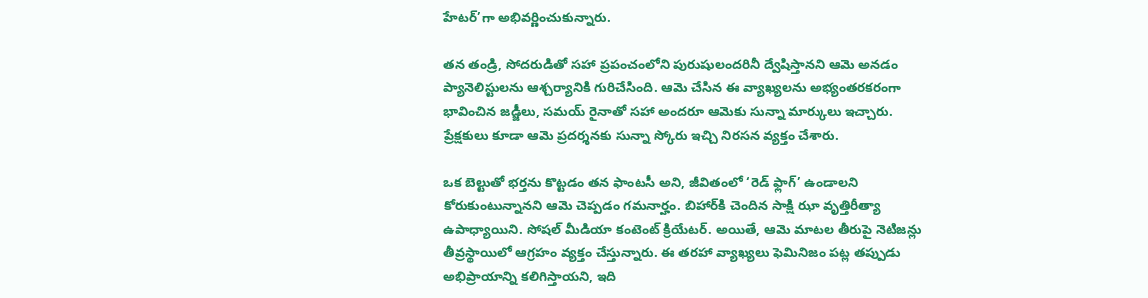హేటర్’గా అభివర్ణించుకున్నారు.

తన తండ్రి, సోదరుడితో సహా ప్రపంచంలోని పురుషులందరినీ ద్వేషిస్తానని ఆమె అనడం ప్యానెలిస్టులను ఆశ్చర్యానికి గురిచేసింది. ఆమె చేసిన ఈ వ్యాఖ్యలను అభ్యంతరకరంగా భావించిన జడ్జీలు, సమయ్ రైనాతో సహా అందరూ ఆమెకు సున్నా మార్కులు ఇచ్చారు. ప్రేక్షకులు కూడా ఆమె ప్రదర్శనకు సున్నా స్కోరు ఇచ్చి నిరసన వ్యక్తం చేశారు.

ఒక బెల్టుతో భర్తను కొట్టడం తన ఫాంటసీ అని, జీవితంలో ‘రెడ్ ఫ్లాగ్’ ఉండాలని కోరుకుంటున్నానని ఆమె చెప్పడం గమనార్హం. బిహార్‌కి చెందిన సాక్షి ఝా వృత్తిరీత్యా ఉపాధ్యాయిని. సోషల్ మీడియా కంటెంట్ క్రియేటర్. అయితే, ఆమె మాటల తీరుపై నెటిజన్లు తీవ్రస్థాయిలో ఆగ్రహం వ్యక్తం చేస్తున్నారు. ఈ తరహా వ్యాఖ్యలు ఫెమినిజం పట్ల తప్పుడు అభిప్రాయాన్ని కలిగిస్తాయని, ఇది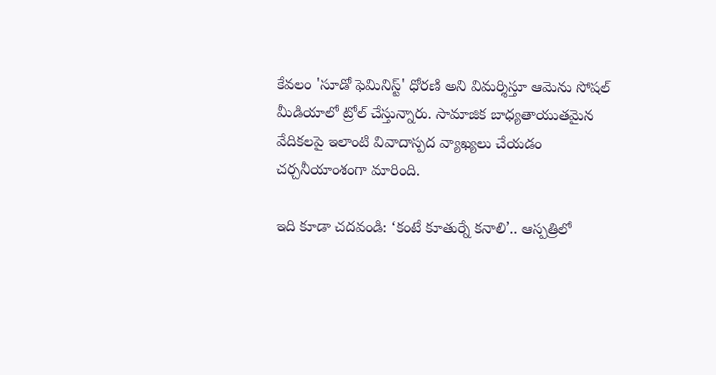కేవలం 'సూడో ఫెమినిస్ట్' ధోరణి అని విమర్శిస్తూ ఆమెను సోషల్ మీడియాలో ట్రోల్ చేస్తున్నారు. సామాజిక బాధ్యతాయుతమైన వేదికలపై ఇలాంటి వివాదాస్పద వ్యాఖ్యలు చేయడం చర్చనీయాంశంగా మారింది.

ఇది కూడా చదవండి: ‘కంటే కూతుర్నే కనాలి’.. ఆస్పత్రిలో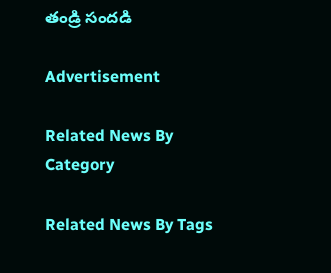తండ్రి సందడి

Advertisement

Related News By Category

Related News By Tags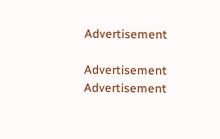Advertisement

Advertisement
Advertisement